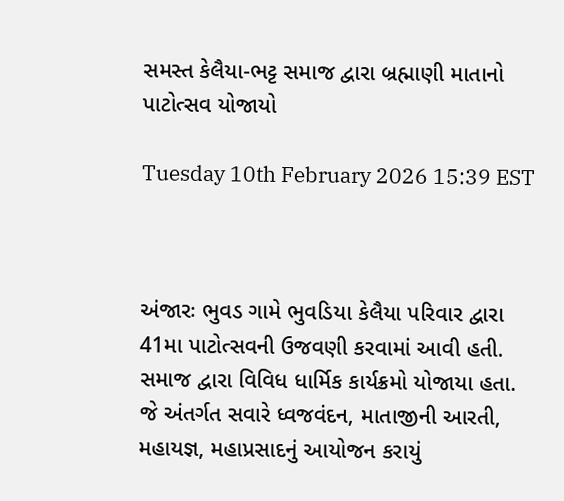સમસ્ત કેલૈયા-ભટ્ટ સમાજ દ્વારા બ્રહ્માણી માતાનો પાટોત્સવ યોજાયો

Tuesday 10th February 2026 15:39 EST



અંજારઃ ભુવડ ગામે ભુવડિયા કેલૈયા પરિવાર દ્વારા 41મા પાટોત્સવની ઉજવણી કરવામાં આવી હતી. સમાજ દ્વારા વિવિધ ધાર્મિક કાર્યક્રમો યોજાયા હતા. જે અંતર્ગત સવારે ધ્વજવંદન, માતાજીની આરતી, મહાયજ્ઞ, મહાપ્રસાદનું આયોજન કરાયું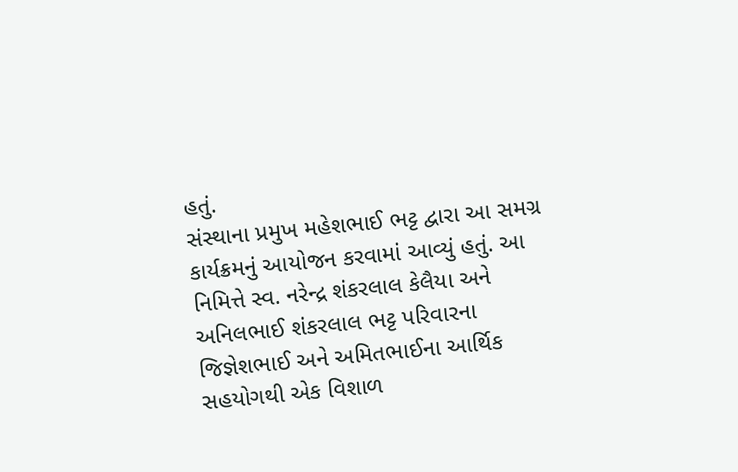હતું.
સંસ્થાના પ્રમુખ મહેશભાઈ ભટ્ટ દ્વારા આ સમગ્ર કાર્યક્રમનું આયોજન કરવામાં આવ્યું હતું. આ નિમિત્તે સ્વ. નરેન્દ્ર શંકરલાલ કેલૈયા અને અનિલભાઈ શંકરલાલ ભટ્ટ પરિવારના જિજ્ઞેશભાઈ અને અમિતભાઈના આર્થિક સહયોગથી એક વિશાળ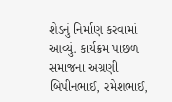શેડનું નિર્માણ કરવામાં આવ્યું. કાર્યક્રમ પાછળ સમાજના અગ્રણી બિપીનભાઈ, રમેશભાઈ,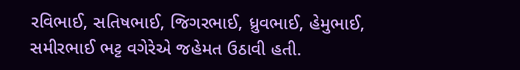રવિભાઈ, સતિષભાઈ, જિગરભાઈ, ધ્રુવભાઈ, હેમુભાઈ, સમીરભાઈ ભટ્ટ વગેરેએ જહેમત ઉઠાવી હતી.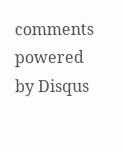comments powered by Disqus